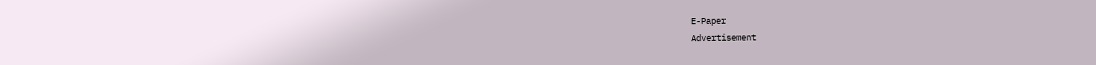E-Paper
Advertisement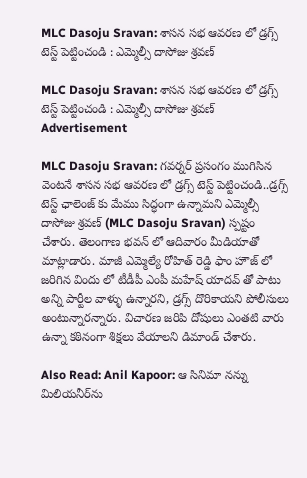MLC Dasoju Sravan: శాసన సభ ఆవరణ లో డ్రగ్స్ టెస్ట్ పెట్టించండి : ఎమ్మెల్సీ దాసోజు శ్రవణ్

MLC Dasoju Sravan: శాసన సభ ఆవరణ లో డ్రగ్స్ టెస్ట్ పెట్టించండి : ఎమ్మెల్సీ దాసోజు శ్రవణ్
Advertisement

MLC Dasoju Sravan: గవర్నర్ ప్రసంగం ముగిసిన వెంటనే శాసన సభ ఆవరణ లో డ్రగ్స్ టెస్ట్ పెట్టించండి..డ్రగ్స్ టెస్ట్ ఛాలెంజ్ కు మేము సిద్ధంగా ఉన్నామని ఎమ్మెల్సీ దాసోజు శ్రవణ్ (MLC Dasoju Sravan) స్పష్టం చేశారు. తెలంగాణ భవన్ లో ఆదివారం మీడియాతో మాట్లాడారు. మాజీ ఎమ్మెల్యే రోహిత్ రెడ్డి ఫాం హౌజ్ లో జరిగిన విందు లో టీడీపీ ఎంపీ మహేష్ యాదవ్ తో పాటు అన్ని పార్టీల వాళ్ళు ఉన్నారని, డ్రగ్స్ దొరికాయని పోలీసులు అంటున్నారన్నారు. విచారణ జరిపి దోషులు ఎంతటి వారు ఉన్నా కఠినంగా శిక్షలు వేయాలని డిమాండ్ చేశారు.

Also Read: Anil Kapoor: ఆ సినిమా నన్ను మిలియనీర్‌ను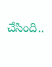చేసింది..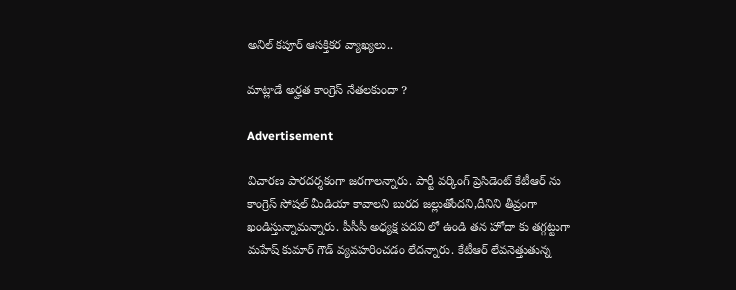అనిల్ కపూర్‌ ఆసక్తికర వ్యాఖ్యలు..

మాట్లాడే అర్హత కాంగ్రెస్ నేతలకుందా ?

Advertisement

విచారణ పారదర్శకంగా జరగాలన్నారు. పార్టీ వర్కింగ్ ప్రెసిడెంట్ కేటీఆర్ ను కాంగ్రెస్ సోషల్ మీడియా కావాలని బురద జల్లుతోందని,దీనిని తీవ్రంగా ఖండిస్తున్నామన్నారు. పీసీసీ అధ్యక్ష పదవి లో ఉండి తన హోదా కు తగ్గట్టుగా మహేష్ కుమార్ గౌడ్ వ్యవహరించడం లేదన్నారు. కేటీఆర్ లేవనెత్తుతున్న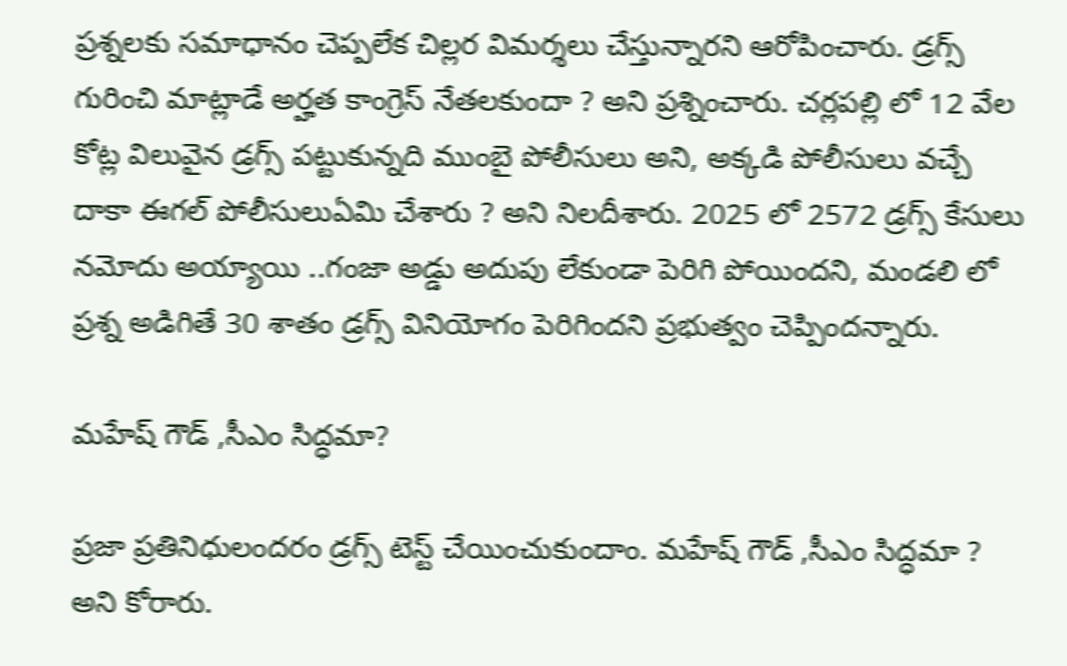ప్రశ్నలకు సమాధానం చెప్పలేక చిల్లర విమర్శలు చేస్తున్నారని ఆరోపించారు. డ్రగ్స్ గురించి మాట్లాడే అర్హత కాంగ్రెస్ నేతలకుందా ? అని ప్రశ్నించారు. చర్లపల్లి లో 12 వేల కోట్ల విలువైన డ్రగ్స్ పట్టుకున్నది ముంబై పోలీసులు అని, అక్కడి పోలీసులు వచ్చే దాకా ఈగల్ పోలీసులుఏమి చేశారు ? అని నిలదీశారు. 2025 లో 2572 డ్రగ్స్ కేసులు నమోదు అయ్యాయి ..గంజా అడ్డు అదుపు లేకుండా పెరిగి పోయిందని, మండలి లో ప్రశ్న అడిగితే 30 శాతం డ్రగ్స్ వినియోగం పెరిగిందని ప్రభుత్వం చెప్పిందన్నారు.

మహేష్ గౌడ్ ,సీఎం సిద్ధమా?

ప్రజా ప్రతినిధులందరం డ్రగ్స్ టెస్ట్ చేయించుకుందాం. మహేష్ గౌడ్ ,సీఎం సిద్ధమా ? అని కోరారు.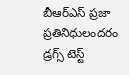బీఆర్ఎస్ ప్రజా ప్రతినిధులందరం డ్రగ్స్ టెస్ట్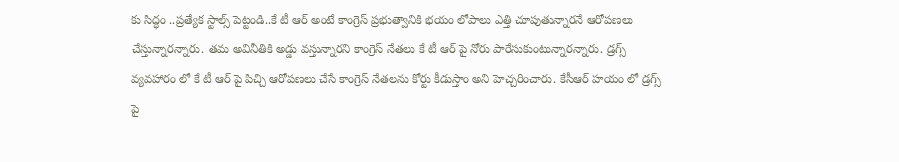కు సిద్ధం ..ప్రత్యేక స్టాల్స్ పెట్టండి..కే టీ ఆర్ అంటే కాంగ్రెస్ ప్రభుత్వానికి భయం లోపాలు ఎత్తి చూపుతున్నారనే ఆరోపణలు చేస్తున్నారన్నారు. తమ అవినీతికి అడ్డు వస్తున్నారని కాంగ్రెస్ నేతలు కే టీ ఆర్ పై నోరు పారేసుకుంటున్నారన్నారు. డ్రగ్స్ వ్యవహారం లో కే టీ ఆర్ పై పిచ్చి ఆరోపణలు చేసే కాంగ్రెస్ నేతలను కోర్టు కీడుస్తాం అని హెచ్చరించారు. కేసీఆర్ హయం లో డ్రగ్స్ పై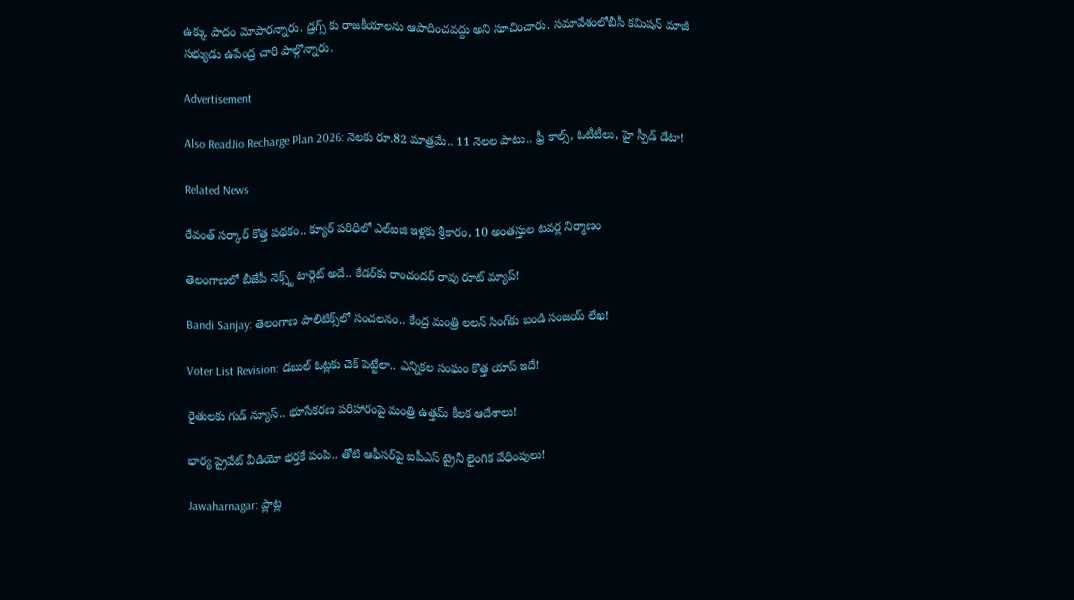ఉక్కు పాదం మోపారన్నారు. డ్రగ్స్ కు రాజకీయాలను ఆపాదించవద్దు అని సూచించారు. సమావేశంలోబీసీ కమిషన్ మాజీ సభ్యుడు ఉపేంద్ర చారి పాల్గొన్నారు.

Advertisement

Also ReadJio Recharge Plan 2026: నెలకు రూ.82 మాత్రమే.. 11 నెలల పాటు.. ఫ్రీ కాల్స్, ఓటీటీలు, హై స్పీడ్ డేటా!

Related News

రేవంత్ సర్కార్ కొత్త పథకం.. క్యూర్ పరిధిలో ఎల్ఐజి ఇళ్లకు శ్రీకారం, 10 అంతస్తుల టవర్ల నిర్మాణం

తెలంగాణలో బీజేపీ నెక్స్ట్ టార్గెట్ అదే.. కేడర్‌కు రాంచందర్ రావు రూట్ మ్యాప్!

Bandi Sanjay: తెలంగాణ పాలిటిక్స్‌లో సంచలనం.. కేంద్ర మంత్రి లలన్ సింగ్‌కు బండి సంజయ్ లేఖ!

Voter List Revision: డబుల్ ఓట్లకు చెక్ పెట్టేలా.. ఎన్నికల సంఘం కొత్త యాప్ ఇదే!

రైతులకు గుడ్ న్యూస్.. భూసేకరణ పరిహారంపై మంత్రి ఉత్తమ్ కీలక ఆదేశాలు!

భార్య ప్రైవేట్ వీడియో భర్తకే పంపి.. తోటి ఆఫీసర్‌పై ఐపీఎస్ ట్రైనీ లైంగిక వేధింపులు!

Jawaharnagar: ప్లాట్ల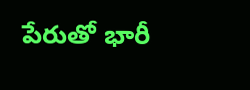పేరుతో భారీ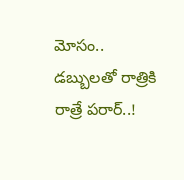మోసం.. డబ్బులతో రాత్రికి రాత్రే పరార్..!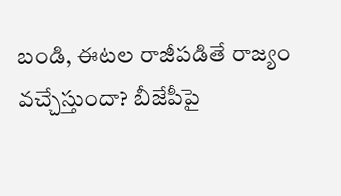బండి, ఈటల రాజీపడితే రాజ్యం వచ్చేస్తుందా? బీజేపీపై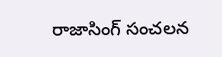రాజాసింగ్ సంచలన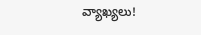వ్యాఖ్యలు!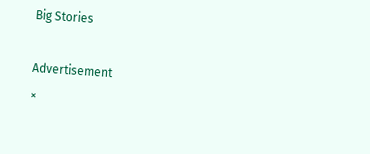Big Stories

Advertisement
×